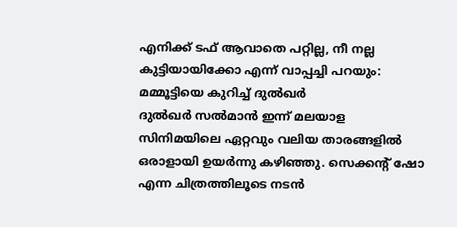എനിക്ക് ടഫ് ആവാതെ പറ്റില്ല, നീ നല്ല കുട്ടിയായിക്കോ എന്ന് വാപ്പച്ചി പറയും: മമ്മൂട്ടിയെ കുറിച്ച് ദുൽഖർ
ദുൽഖർ സൽമാൻ ഇന്ന് മലയാള സിനിമയിലെ ഏറ്റവും വലിയ താരങ്ങളിൽ ഒരാളായി ഉയർന്നു കഴിഞ്ഞു. സെക്കന്റ് ഷോ എന്ന ചിത്രത്തിലൂടെ നടൻ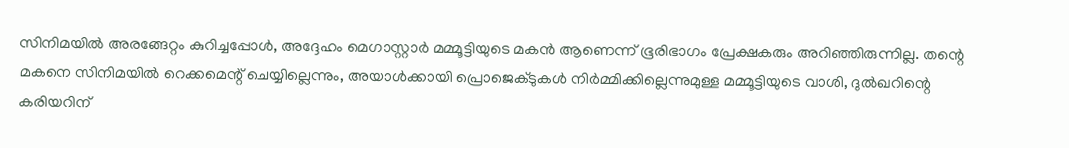സിനിമയിൽ അരങ്ങേറ്റം കുറിച്ചപ്പോൾ, അദ്ദേഹം മെഗാസ്റ്റാർ മമ്മൂട്ടിയുടെ മകൻ ആണെന്ന് ഭൂരിഭാഗം പ്രേക്ഷകരും അറിഞ്ഞിരുന്നില്ല. തന്റെ മകനെ സിനിമയിൽ റെക്കമെന്റ് ചെയ്യില്ലെന്നും, അയാൾക്കായി പ്രൊജെക്ടുകൾ നിർമ്മിക്കില്ലെന്നുമുള്ള മമ്മൂട്ടിയുടെ വാശി, ദുൽഖറിന്റെ കരിയറിന്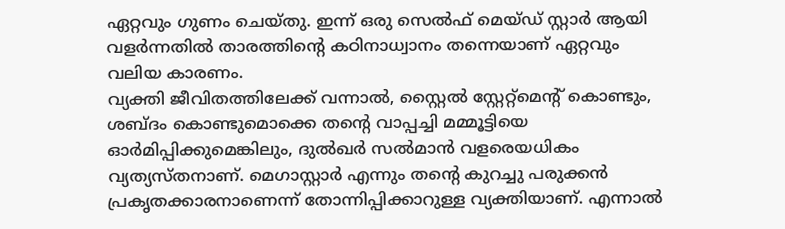ഏറ്റവും ഗുണം ചെയ്തു. ഇന്ന് ഒരു സെൽഫ് മെയ്ഡ് സ്റ്റാർ ആയി വളർന്നതിൽ താരത്തിന്റെ കഠിനാധ്വാനം തന്നെയാണ് ഏറ്റവും വലിയ കാരണം.
വ്യക്തി ജീവിതത്തിലേക്ക് വന്നാൽ, സ്റ്റൈൽ സ്റ്റേറ്റ്മെന്റ് കൊണ്ടും, ശബ്ദം കൊണ്ടുമൊക്കെ തന്റെ വാപ്പച്ചി മമ്മൂട്ടിയെ ഓർമിപ്പിക്കുമെങ്കിലും, ദുൽഖർ സൽമാൻ വളരെയധികം വ്യത്യസ്തനാണ്. മെഗാസ്റ്റാർ എന്നും തന്റെ കുറച്ചു പരുക്കൻ പ്രകൃതക്കാരനാണെന്ന് തോന്നിപ്പിക്കാറുള്ള വ്യക്തിയാണ്. എന്നാൽ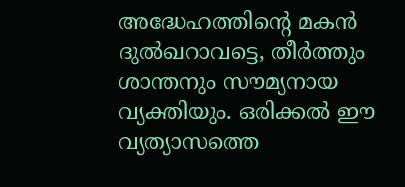അദ്ധേഹത്തിന്റെ മകൻ ദുൽഖറാവട്ടെ, തീർത്തും ശാന്തനും സൗമ്യനായ വ്യക്തിയും. ഒരിക്കൽ ഈ വ്യത്യാസത്തെ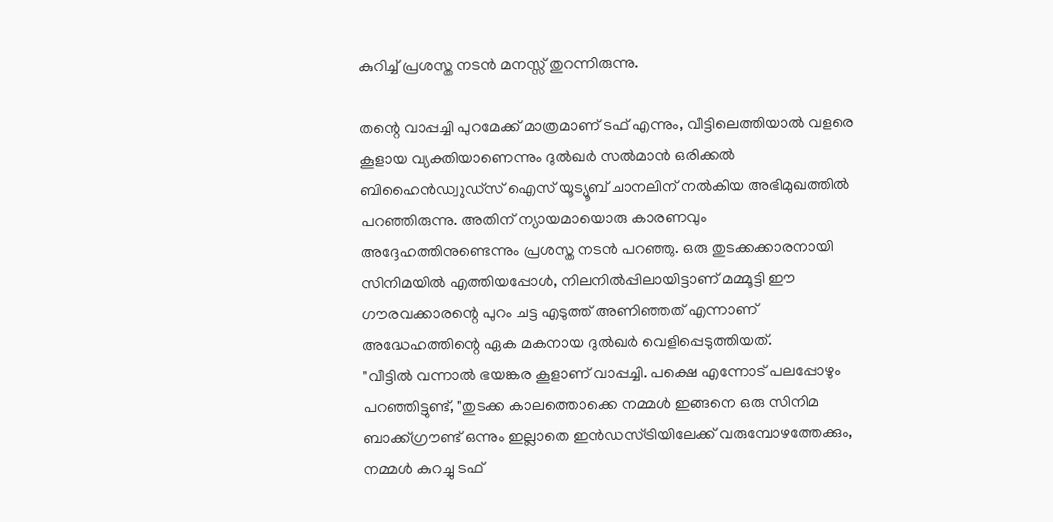കുറിച്ച് പ്രശസ്ത നടൻ മനസ്സ് തുറന്നിരുന്നു.

തന്റെ വാപ്പച്ചി പുറമേക്ക് മാത്രമാണ് ടഫ് എന്നും, വീട്ടിലെത്തിയാൽ വളരെ കൂളായ വ്യക്തിയാണെന്നും ദുൽഖർ സൽമാൻ ഒരിക്കൽ ബിഹൈൻഡ്വുഡ്സ് ഐസ് യൂട്യൂബ് ചാനലിന് നൽകിയ അഭിമുഖത്തിൽ പറഞ്ഞിരുന്നു. അതിന് ന്യായമായൊരു കാരണവും അദ്ദേഹത്തിനുണ്ടെന്നും പ്രശസ്ത നടൻ പറഞ്ഞു. ഒരു തുടക്കക്കാരനായി സിനിമയിൽ എത്തിയപ്പോൾ, നിലനിൽപ്പിലായിട്ടാണ് മമ്മൂട്ടി ഈ ഗൗരവക്കാരന്റെ പുറം ചട്ട എടുത്ത് അണിഞ്ഞത് എന്നാണ് അദ്ധേഹത്തിന്റെ ഏക മകനായ ദുൽഖർ വെളിപ്പെടുത്തിയത്.
"വീട്ടിൽ വന്നാൽ ഭയങ്കര കൂളാണ് വാപ്പച്ചി. പക്ഷെ എന്നോട് പലപ്പോഴും പറഞ്ഞിട്ടുണ്ട്, "തുടക്ക കാലത്തൊക്കെ നമ്മൾ ഇങ്ങനെ ഒരു സിനിമ ബാക്ക്ഗ്രൗണ്ട് ഒന്നും ഇല്ലാതെ ഇൻഡസ്ട്രിയിലേക്ക് വരുമ്പോഴത്തേക്കും, നമ്മൾ കുറച്ചു ടഫ്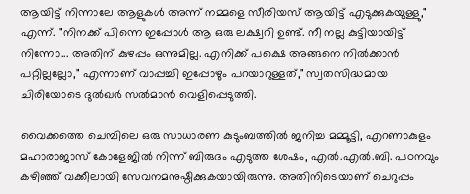ആയിട്ട് നിന്നാലേ ആളുകൾ അന്ന് നമ്മളെ സീരിയസ് ആയിട്ട് എടുക്കുകയുള്ളു," എന്ന്. "നിനക്ക് പിന്നെ ഇപ്പോൾ ആ ഒരു ലക്ഷ്വറി ഉണ്ട്. നീ നല്ല കുട്ടിയായിട്ട് നിന്നോ... അതിന് കുഴപ്പം ഒന്നുമില്ല. എനിക്ക് പക്ഷെ അങ്ങനെ നിൽക്കാൻ പറ്റില്ലല്ലോ," എന്നാണ് വാപ്പച്ചി ഇപ്പോഴും പറയാറുള്ളത്," സ്വതസിദ്ധമായ ചിരിയോടെ ദുൽഖർ സൽമാൻ വെളിപ്പെടുത്തി.

വൈക്കത്തെ ചെമ്പിലെ ഒരു സാധാരണ കുടുംബത്തിൽ ജനിച്ച മമ്മൂട്ടി, എറണാകുളം മഹാരാജാസ് കോളേജിൽ നിന്ന് ബിരുദം എടുത്ത ശേഷം, എൽ.എൽ.ബി. പഠനവും കഴിഞ്ഞ് വക്കീലായി സേവനമനുഷ്ഠിക്കുകയായിരുന്നു. അതിനിടെയാണ് ചെറുപ്പം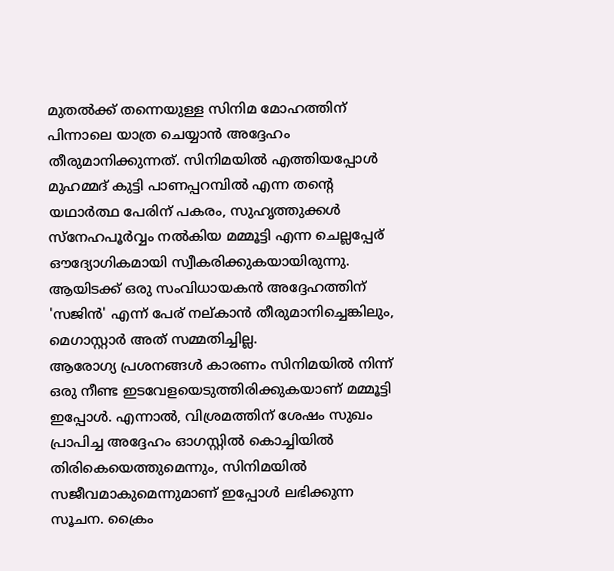മുതൽക്ക് തന്നെയുള്ള സിനിമ മോഹത്തിന് പിന്നാലെ യാത്ര ചെയ്യാൻ അദ്ദേഹം തീരുമാനിക്കുന്നത്. സിനിമയിൽ എത്തിയപ്പോൾ മുഹമ്മദ് കുട്ടി പാണപ്പറമ്പിൽ എന്ന തന്റെ യഥാർത്ഥ പേരിന് പകരം, സുഹൃത്തുക്കൾ സ്നേഹപൂർവ്വം നൽകിയ മമ്മൂട്ടി എന്ന ചെല്ലപ്പേര് ഔദ്യോഗികമായി സ്വീകരിക്കുകയായിരുന്നു. ആയിടക്ക് ഒരു സംവിധായകൻ അദ്ദേഹത്തിന് 'സജിൻ' എന്ന് പേര് നല്കാൻ തീരുമാനിച്ചെങ്കിലും, മെഗാസ്റ്റാർ അത് സമ്മതിച്ചില്ല.
ആരോഗ്യ പ്രശനങ്ങൾ കാരണം സിനിമയിൽ നിന്ന് ഒരു നീണ്ട ഇടവേളയെടുത്തിരിക്കുകയാണ് മമ്മൂട്ടി ഇപ്പോൾ. എന്നാൽ, വിശ്രമത്തിന് ശേഷം സുഖം പ്രാപിച്ച അദ്ദേഹം ഓഗസ്റ്റിൽ കൊച്ചിയിൽ തിരികെയെത്തുമെന്നും, സിനിമയിൽ സജീവമാകുമെന്നുമാണ് ഇപ്പോൾ ലഭിക്കുന്ന സൂചന. ക്രൈം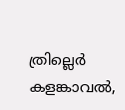ത്രില്ലെർ കളങ്കാവൽ,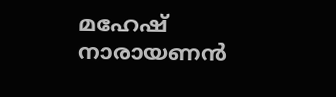മഹേഷ് നാരായണൻ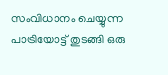സംവിധാനം ചെയ്യുന്ന പാട്രിയോട്ട് തുടങ്ങി ഒരു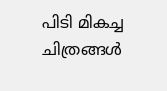പിടി മികച്ച ചിത്രങ്ങൾ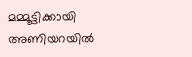മമ്മൂട്ടിക്കായി അണിയറയിൽ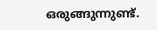ഒരുങ്ങുന്നുണ്ട്.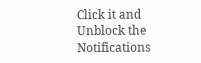Click it and Unblock the Notifications